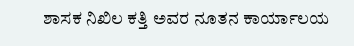ಶಾಸಕ ನಿಖಿಲ ಕತ್ತಿ ಅವರ ನೂತನ ಕಾರ್ಯಾಲಯ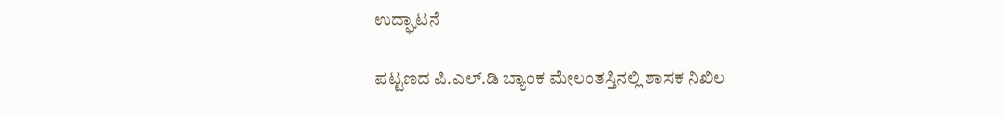ಉದ್ಘಾಟನೆ

ಪಟ್ಟಣದ ಪಿ.ಎಲ್.ಡಿ ಬ್ಯಾಂಕ ಮೇಲಂತಸ್ತಿನಲ್ಲಿ ಶಾಸಕ ನಿಖಿಲ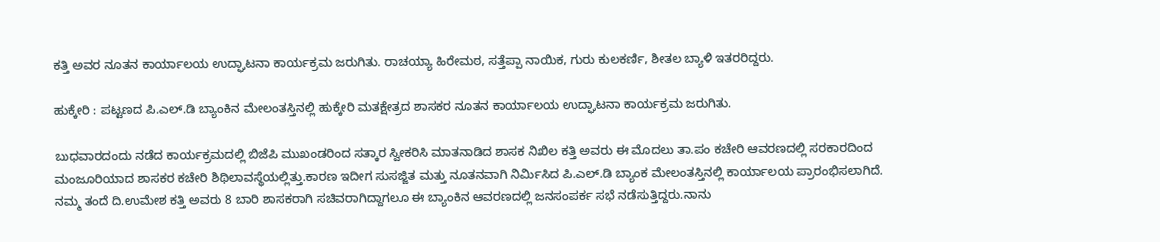ಕತ್ತಿ ಅವರ ನೂತನ ಕಾರ್ಯಾಲಯ ಉದ್ಘಾಟನಾ ಕಾರ್ಯಕ್ರಮ ಜರುಗಿತು. ರಾಚಯ್ಯಾ ಹಿರೇಮಠ, ಸತ್ತೆಪ್ಪಾ ನಾಯಿಕ, ಗುರು ಕುಲಕರ್ಣಿ, ಶೀತಲ ಬ್ಯಾಳಿ ಇತರರಿದ್ದರು.

ಹುಕ್ಕೇರಿ : ಪಟ್ಟಣದ ಪಿ.ಎಲ್.ಡಿ ಬ್ಯಾಂಕಿನ ಮೇಲಂತಸ್ತಿನಲ್ಲಿ ಹುಕ್ಕೇರಿ ಮತಕ್ಷೇತ್ರದ ಶಾಸಕರ ನೂತನ ಕಾರ್ಯಾಲಯ ಉದ್ಘಾಟನಾ ಕಾರ್ಯಕ್ರಮ ಜರುಗಿತು.

ಬುಧವಾರದಂದು ನಡೆದ ಕಾರ್ಯಕ್ರಮದಲ್ಲಿ ಬಿಜೆಪಿ ಮುಖಂಡರಿಂದ ಸತ್ಕಾರ ಸ್ವೀಕರಿಸಿ ಮಾತನಾಡಿದ ಶಾಸಕ ನಿಖಿಲ ಕತ್ತಿ ಅವರು ಈ ಮೊದಲು ತಾ.ಪಂ ಕಚೇರಿ ಆವರಣದಲ್ಲಿ ಸರಕಾರದಿಂದ ಮಂಜೂರಿಯಾದ ಶಾಸಕರ ಕಚೇರಿ ಶಿಥಿಲಾವಸ್ಥೆಯಲ್ಲಿತ್ತು.ಕಾರಣ ಇದೀಗ ಸುಸಜ್ಜಿತ ಮತ್ತು ನೂತನವಾಗಿ ನಿರ್ಮಿಸಿದ ಪಿ.ಎಲ್.ಡಿ ಬ್ಯಾಂಕ ಮೇಲಂತಸ್ತಿನಲ್ಲಿ ಕಾರ್ಯಾಲಯ ಪ್ರಾರಂಭಿಸಲಾಗಿದೆ. ನಮ್ಮ ತಂದೆ ದಿ.ಉಮೇಶ ಕತ್ತಿ ಅವರು 8 ಬಾರಿ ಶಾಸಕರಾಗಿ ಸಚಿವರಾಗಿದ್ದಾಗಲೂ ಈ ಬ್ಯಾಂಕಿನ ಆವರಣದಲ್ಲಿ ಜನಸಂಪರ್ಕ ಸಭೆ ನಡೆಸುತ್ತಿದ್ದರು.ನಾನು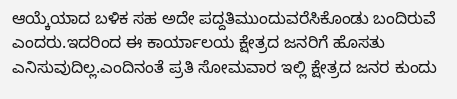ಆಯ್ಕೆಯಾದ ಬಳಿಕ ಸಹ ಅದೇ ಪದ್ದತಿಮುಂದುವರೆಸಿಕೊಂಡು ಬಂದಿರುವೆ ಎಂದರು.ಇದರಿಂದ ಈ ಕಾರ್ಯಾಲಯ ಕ್ಷೇತ್ರದ ಜನರಿಗೆ ಹೊಸತು ಎನಿಸುವುದಿಲ್ಲ.ಎಂದಿನಂತೆ ಪ್ರತಿ ಸೋಮವಾರ ಇಲ್ಲಿ ಕ್ಷೇತ್ರದ ಜನರ ಕುಂದು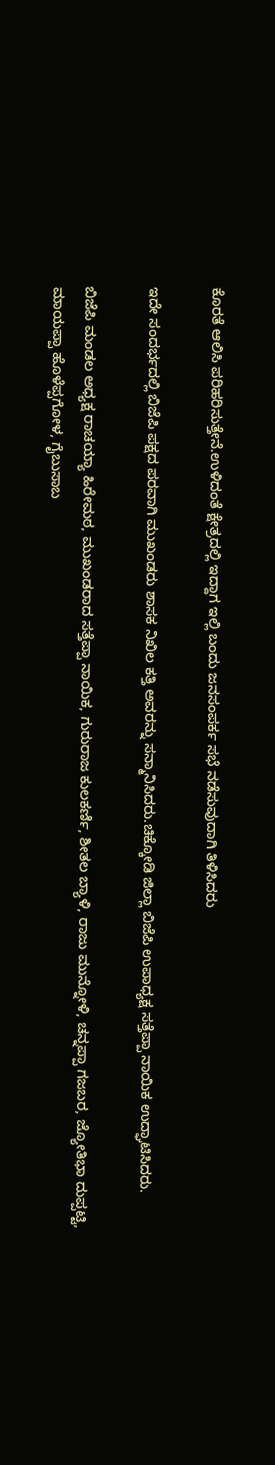ಕೊರತೆ ಆಲಿಸಿ ಪರಿಹರಿಸುತ್ತೇನೆ.ಉಳಿದಂತೆ ಕ್ಷೇತ್ರದಲ್ಲಿ ಇದ್ದಾಗ ಇಲ್ಲಿ ಬಂದು ಜನಸಂಪರ್ಕ ಸಭೆ ನಡೆಸುವುದಾಗಿ ತಿಳಿಸಿದರು

ಇದೇ ಸಂದರ್ಭದಲ್ಲಿ ಬಿಜೆಪಿ ಪಕ್ಷದ ಪರವಾಗಿ ಮುಖಂಡರು ಶಾಸಕ ನಿಖಿಲ ಕತ್ತಿ ಅವರನ್ನು ಸನ್ಮಾನಿಸಿದರು.ಚಿಕ್ಕೋಡಿ ಜಿಲ್ಲಾ ಬಿಜೆಪಿ ಉಪಾಧ್ಯಕ್ಷ ಸತ್ತೆಪ್ಪಾ ನಾಯಿಕ ಉದ್ಘಾಟಿಸಿದರು.

ಬಿಜೆಪಿ ಮಂಡಲ ಅಧ್ಯಕ್ಷ ರಾಚಯ್ಯಾ ಹಿರೇಮಠ, ಮುಖಂಡರಾದ ಸತ್ತೆಪ್ಪಾ ನಾಯಿಕ, ಗುರುರಾಜ ಕುಲಕರ್ಣಿ, ಶೀತಲ ಬ್ಯಾಳಿ, ರಾಜು ಮುನ್ನೋಳಿ, ಚನ್ನಪ್ಪಾ ಗಜಬರ, ಜ್ಯೋತಿಭಾ ದುಪ್ಪಟ್ಟಿ, ಮಾಯಪ್ಪಾ ಹೊಳೆಪ್ಪಗೋಳ, ಗೈಬುಸಾಬ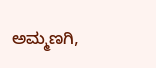ಅಮ್ಮಣಗಿ,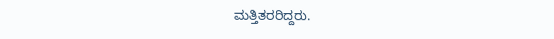ಮತ್ತಿತರರಿದ್ದರು.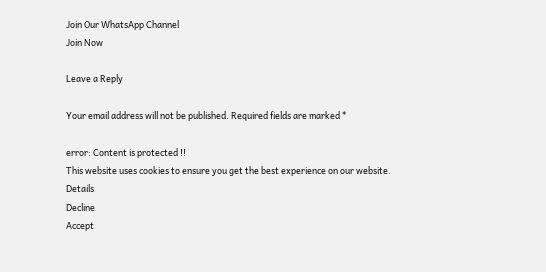Join Our WhatsApp Channel
Join Now

Leave a Reply

Your email address will not be published. Required fields are marked *

error: Content is protected !!
This website uses cookies to ensure you get the best experience on our website. Details
Decline
Accept